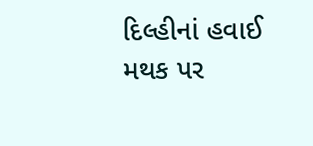દિલ્હીનાં હવાઈ મથક પર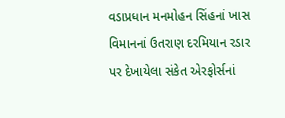વડાપ્રધાન મનમોહન સિંહનાં ખાસ વિમાનનાં ઉતરાણ દરમિયાન રડાર પર દેખાયેલા સંકેત એરફોર્સનાં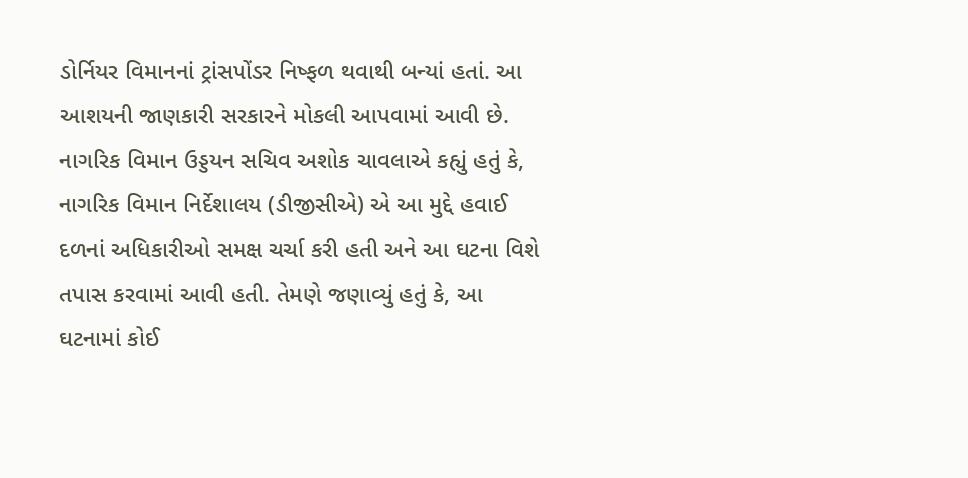ડોર્નિયર વિમાનનાં ટ્રાંસપોંડર નિષ્ફળ થવાથી બન્યાં હતાં. આ આશયની જાણકારી સરકારને મોકલી આપવામાં આવી છે.
નાગરિક વિમાન ઉડ્ડયન સચિવ અશોક ચાવલાએ કહ્યું હતું કે, નાગરિક વિમાન નિર્દેશાલય (ડીજીસીએ) એ આ મુદ્દે હવાઈ દળનાં અધિકારીઓ સમક્ષ ચર્ચા કરી હતી અને આ ઘટના વિશે તપાસ કરવામાં આવી હતી. તેમણે જણાવ્યું હતું કે, આ ઘટનામાં કોઈ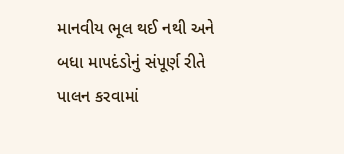માનવીય ભૂલ થઈ નથી અને બધા માપદંડોનું સંપૂર્ણ રીતે પાલન કરવામાં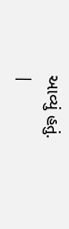આવ્યું હતું.
|